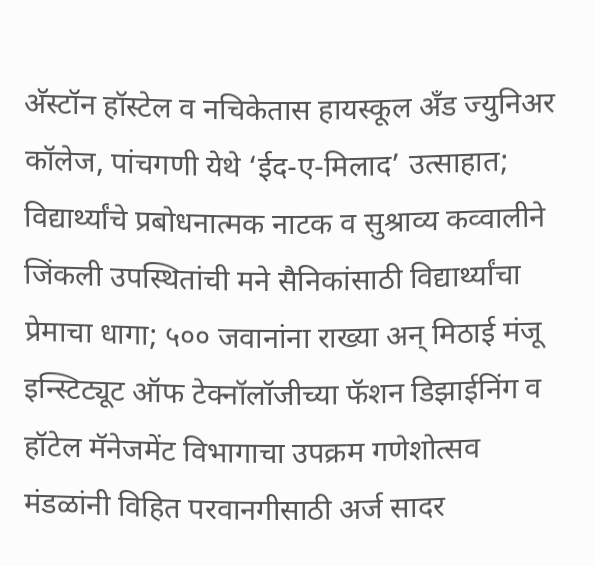अ‍ॅस्टॉन हॉस्टेल व नचिकेतास हायस्कूल अँड ज्युनिअर कॉलेज, पांचगणी येथे ‘ईद-ए-मिलाद’ उत्साहात; विद्यार्थ्यांचे प्रबोधनात्मक नाटक व सुश्राव्य कव्वालीने जिंकली उपस्थितांची मने सैनिकांसाठी विद्यार्थ्यांचा प्रेमाचा धागा; ५०० जवानांना राख्या अन् मिठाई मंजू इन्स्टिट्यूट ऑफ टेक्नॉलॉजीच्या फॅशन डिझाईनिंग व हॉटेल मॅनेजमेंट विभागाचा उपक्रम गणेशोत्सव मंडळांनी विहित परवानगीसाठी अर्ज सादर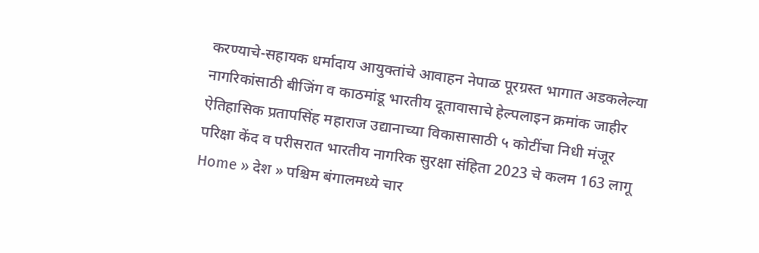करण्याचे-सहायक धर्मादाय आयुक्तांचे आवाहन नेपाळ पूरग्रस्त भागात अडकलेल्या नागरिकांसाठी बीजिंग व काठमांडू भारतीय दूतावासाचे हेल्पलाइन क्रमांक जाहीर ऐतिहासिक प्रतापसिंह महाराज उद्यानाच्या विकासासाठी ५ कोटींचा निधी मंजूर परिक्षा केंद व परीसरात भारतीय नागरिक सुरक्षा संहिता 2023 चे कलम 163 लागू
Home » देश » पश्चिम बंगालमध्ये चार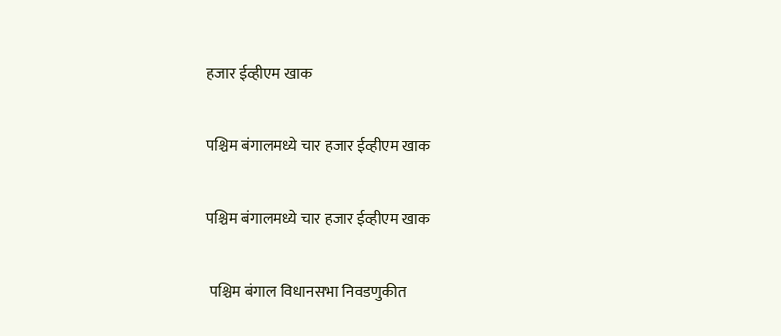हजार ईव्हीएम खाक

पश्चिम बंगालमध्ये चार हजार ईव्हीएम खाक

पश्चिम बंगालमध्ये चार हजार ईव्हीएम खाक

 पश्चिम बंगाल विधानसभा निवडणुकीत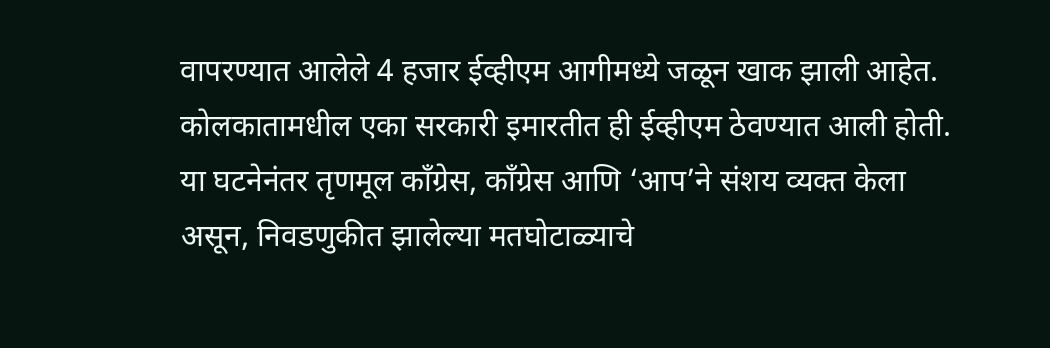वापरण्यात आलेले 4 हजार ईव्हीएम आगीमध्ये जळून खाक झाली आहेत. कोलकातामधील एका सरकारी इमारतीत ही ईव्हीएम ठेवण्यात आली होती. या घटनेनंतर तृणमूल काँग्रेस, काँग्रेस आणि ‘आप’ने संशय व्यक्त केला असून, निवडणुकीत झालेल्या मतघोटाळ्याचे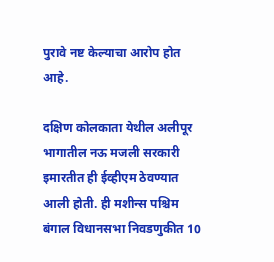पुरावे नष्ट केल्याचा आरोप होत आहे.

दक्षिण कोलकाता येथील अलीपूर भागातील नऊ मजली सरकारी इमारतीत ही ईव्हीएम ठेवण्यात आली होती. ही मशीन्स पश्चिम बंगाल विधानसभा निवडणुकीत 10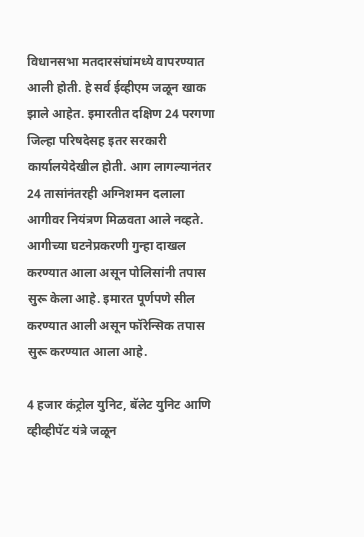विधानसभा मतदारसंघांमध्ये वापरण्यात आली होती. हे सर्व ईव्हीएम जळून खाक झाले आहेत. इमारतीत दक्षिण 24 परगणा जिल्हा परिषदेसह इतर सरकारी कार्यालयेदेखील होती. आग लागल्यानंतर 24 तासांनंतरही अग्निशमन दलाला आगीवर नियंत्रण मिळवता आले नव्हते. आगीच्या घटनेप्रकरणी गुन्हा दाखल करण्यात आला असून पोलिसांनी तपास सुरू केला आहे. इमारत पूर्णपणे सील करण्यात आली असून फॉरेन्सिक तपास सुरू करण्यात आला आहे.

4 हजार कंट्रोल युनिट, बॅलेट युनिट आणि व्हीव्हीपॅट यंत्रे जळून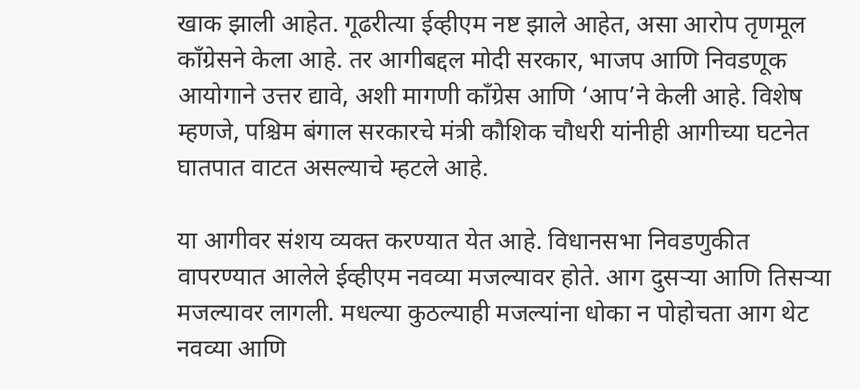खाक झाली आहेत. गूढरीत्या ईव्हीएम नष्ट झाले आहेत, असा आरोप तृणमूल काँग्रेसने केला आहे. तर आगीबद्दल मोदी सरकार, भाजप आणि निवडणूक आयोगाने उत्तर द्यावे, अशी मागणी काँग्रेस आणि ‘आप’ने केली आहे. विशेष म्हणजे, पश्चिम बंगाल सरकारचे मंत्री कौशिक चौधरी यांनीही आगीच्या घटनेत घातपात वाटत असल्याचे म्हटले आहे.

या आगीवर संशय व्यक्त करण्यात येत आहे. विधानसभा निवडणुकीत वापरण्यात आलेले ईव्हीएम नवव्या मजल्यावर होते. आग दुसऱ्या आणि तिसऱ्या मजल्यावर लागली. मधल्या कुठल्याही मजल्यांना धोका न पोहोचता आग थेट नवव्या आणि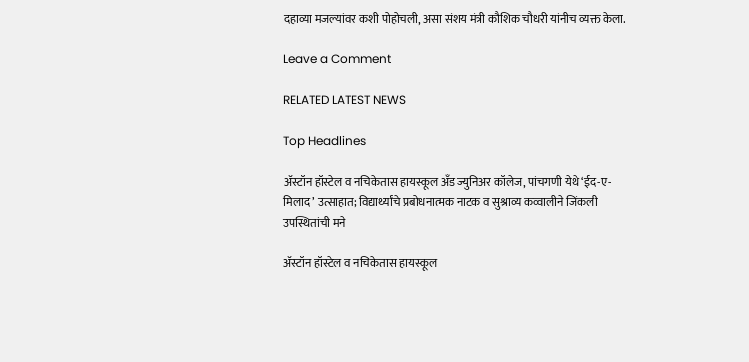दहाव्या मजल्यांवर कशी पोहोचली, असा संशय मंत्री कौशिक चौधरी यांनीच व्यक्त केला.

Leave a Comment

RELATED LATEST NEWS

Top Headlines

अ‍ॅस्टॉन हॉस्टेल व नचिकेतास हायस्कूल अँड ज्युनिअर कॉलेज, पांचगणी येथे ‘ईद-ए-मिलाद’ उत्साहात; विद्यार्थ्यांचे प्रबोधनात्मक नाटक व सुश्राव्य कव्वालीने जिंकली उपस्थितांची मने

अ‍ॅस्टॉन हॉस्टेल व नचिकेतास हायस्कूल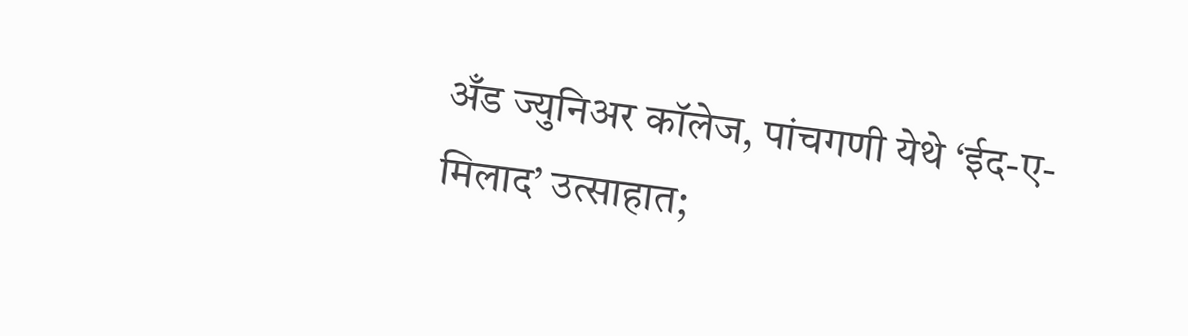अँड ज्युनिअर कॉलेज, पांचगणी येथे ‘ईद-ए-मिलाद’ उत्साहात;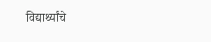विद्यार्थ्यांचे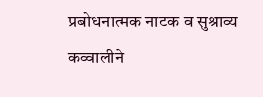प्रबोधनात्मक नाटक व सुश्राव्य कव्वालीने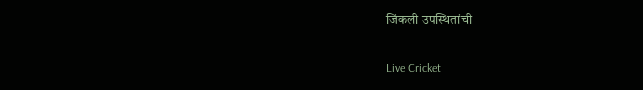जिंकली उपस्थितांची

Live Cricket